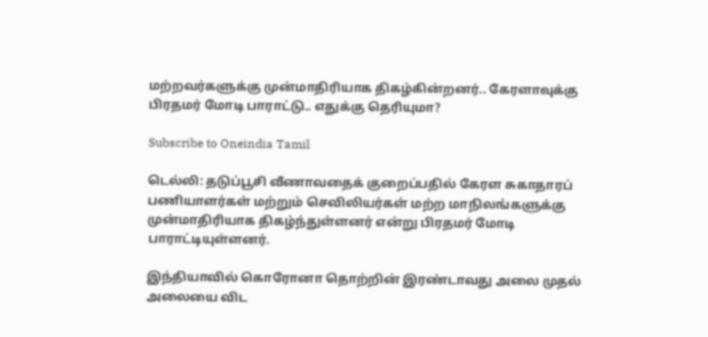மற்றவர்களுக்கு முன்மாதிரியாக திகழ்கின்றனர்.. கேரளாவுக்கு பிரதமர் மோடி பாராட்டு.. எதுக்கு தெரியுமா?

Subscribe to Oneindia Tamil

டெல்லி: தடுப்பூசி வீணாவதைக் குறைப்பதில் கேரள சுகாதாரப் பணியாளர்கள் மற்றும் செவிலியர்கள் மற்ற மாநிலங்களுக்கு முன்மாதிரியாக திகழ்ந்துள்ளனர் என்று பிரதமர் மோடி பாராட்டியுள்ளனர்.

இந்தியாவில் கொரோனா தொற்றின் இரண்டாவது அலை முதல் அலையை விட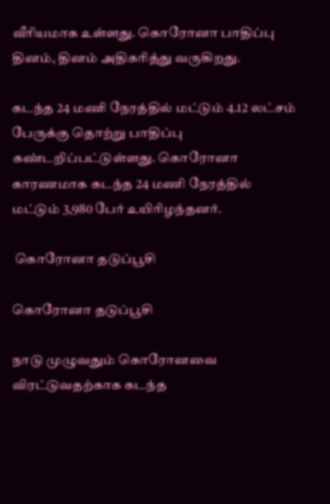வீரியமாக உள்ளது. கொரோனா பாதிப்பு தினம், தினம் அதிகரித்து வருகிறது.

கடந்த 24 மணி நேரத்தில் மட்டும் 4.12 லட்சம் பேருக்கு தொற்று பாதிப்பு கண்டறிப்பட்டுள்ளது. கொரோனா காரணமாக கடந்த 24 மணி நேரத்தில் மட்டும் 3,980 பேர் உயிரிழந்தனர்.

 கொரோனா தடுப்பூசி

கொரோனா தடுப்பூசி

நாடு முழுவதும் கொரோனவை விரட்டுவதற்காக கடந்த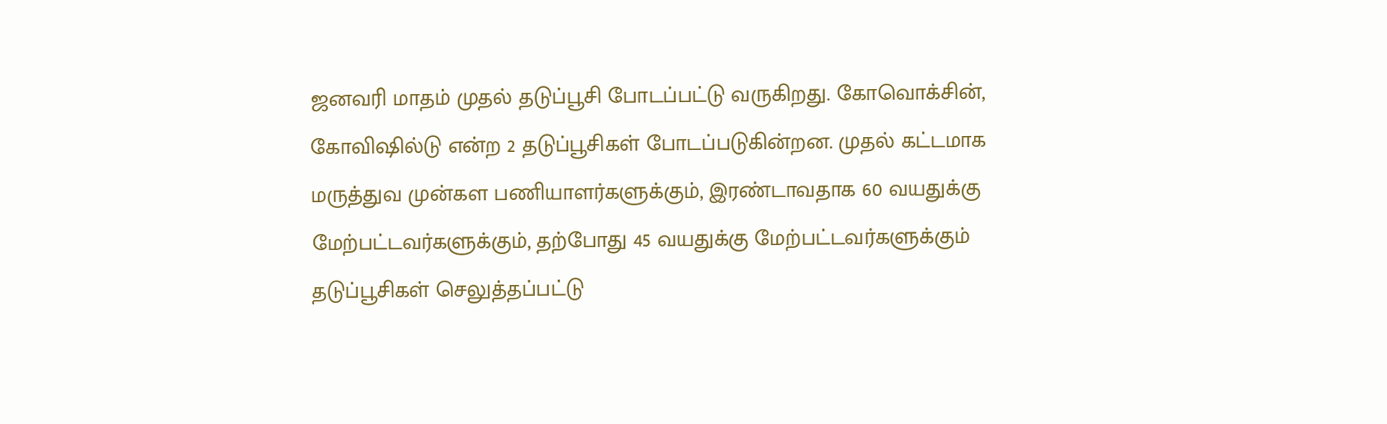ஜனவரி மாதம் முதல் தடுப்பூசி போடப்பட்டு வருகிறது. கோவொக்சின், கோவிஷில்டு என்ற 2 தடுப்பூசிகள் போடப்படுகின்றன. முதல் கட்டமாக மருத்துவ முன்கள பணியாளர்களுக்கும், இரண்டாவதாக 60 வயதுக்கு மேற்பட்டவர்களுக்கும், தற்போது 45 வயதுக்கு மேற்பட்டவர்களுக்கும் தடுப்பூசிகள் செலுத்தப்பட்டு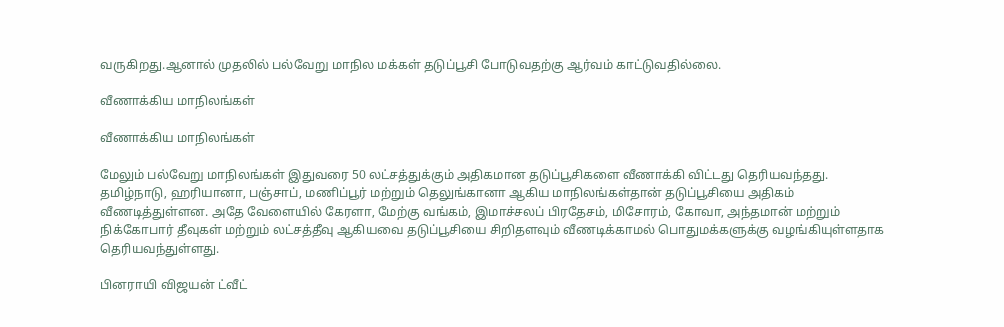வருகிறது.ஆனால் முதலில் பல்வேறு மாநில மக்கள் தடுப்பூசி போடுவதற்கு ஆர்வம் காட்டுவதில்லை.

வீணாக்கிய மாநிலங்கள்

வீணாக்கிய மாநிலங்கள்

மேலும் பல்வேறு மாநிலங்கள் இதுவரை 50 லட்சத்துக்கும் அதிகமான தடுப்பூசிகளை வீணாக்கி விட்டது தெரியவந்தது. தமிழ்நாடு, ஹரியானா, பஞ்சாப், மணிப்பூர் மற்றும் தெலுங்கானா ஆகிய மாநிலங்கள்தான் தடுப்பூசியை அதிகம் வீணடித்துள்ளன. அதே வேளையில் கேரளா, மேற்கு வங்கம், இமாச்சலப் பிரதேசம், மிசோரம், கோவா, அந்தமான் மற்றும் நிக்கோபார் தீவுகள் மற்றும் லட்சத்தீவு ஆகியவை தடுப்பூசியை சிறிதளவும் வீணடிக்காமல் பொதுமக்களுக்கு வழங்கியுள்ளதாக தெரியவந்துள்ளது.

பினராயி விஜயன் ட்வீட்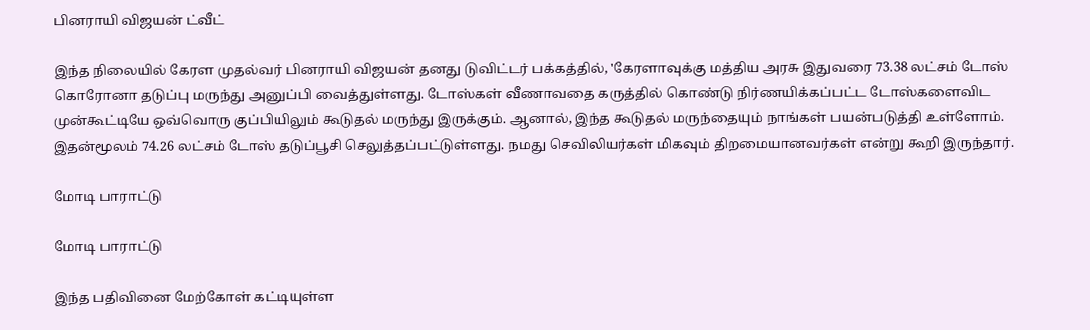பினராயி விஜயன் ட்வீட்

இந்த நிலையில் கேரள முதல்வர் பினராயி விஜயன் தனது டுவிட்டர் பக்கத்தில், 'கேரளாவுக்கு மத்திய அரசு இதுவரை 73.38 லட்சம் டோஸ் கொரோனா தடுப்பு மருந்து அனுப்பி வைத்துள்ளது. டோஸ்கள் வீணாவதை கருத்தில் கொண்டு நிர்ணயிக்கப்பட்ட டோஸ்களைவிட முன்கூட்டியே ஒவ்வொரு குப்பியிலும் கூடுதல் மருந்து இருக்கும். ஆனால், இந்த கூடுதல் மருந்தையும் நாங்கள் பயன்படுத்தி உள்ளோம். இதன்மூலம் 74.26 லட்சம் டோஸ் தடுப்பூசி செலுத்தப்பட்டுள்ளது. நமது செவிலியர்கள் மிகவும் திறமையானவர்கள் என்று கூறி இருந்தார்.

மோடி பாராட்டு

மோடி பாராட்டு

இந்த பதிவினை மேற்கோள் கட்டியுள்ள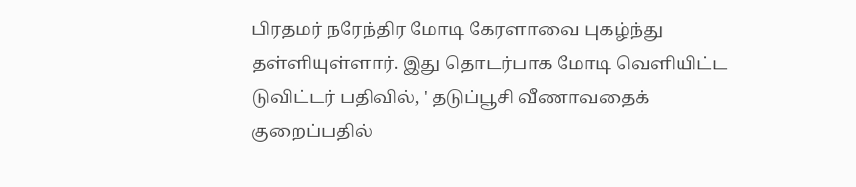பிரதமர் நரேந்திர மோடி கேரளாவை புகழ்ந்து தள்ளியுள்ளார். இது தொடர்பாக மோடி வெளியிட்ட டுவிட்டர் பதிவில், ' தடுப்பூசி வீணாவதைக் குறைப்பதில்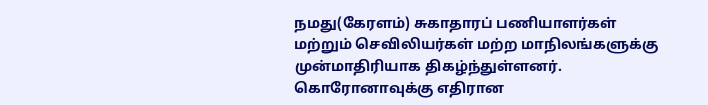நமது(கேரளம்) சுகாதாரப் பணியாளர்கள் மற்றும் செவிலியர்கள் மற்ற மாநிலங்களுக்கு முன்மாதிரியாக திகழ்ந்துள்ளனர். கொரோனாவுக்கு எதிரான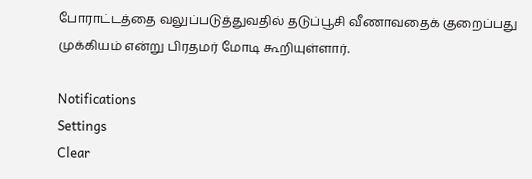போராட்டத்தை வலுப்படுத்துவதில் தடுப்பூசி வீணாவதைக் குறைப்பது முக்கியம் என்று பிரதமர் மோடி கூறியுள்ளார்.

Notifications
Settings
Clear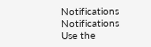Notifications
Notifications
Use the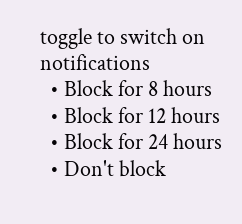toggle to switch on notifications
  • Block for 8 hours
  • Block for 12 hours
  • Block for 24 hours
  • Don't block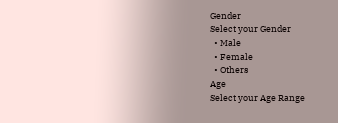Gender
Select your Gender
  • Male
  • Female
  • Others
Age
Select your Age Range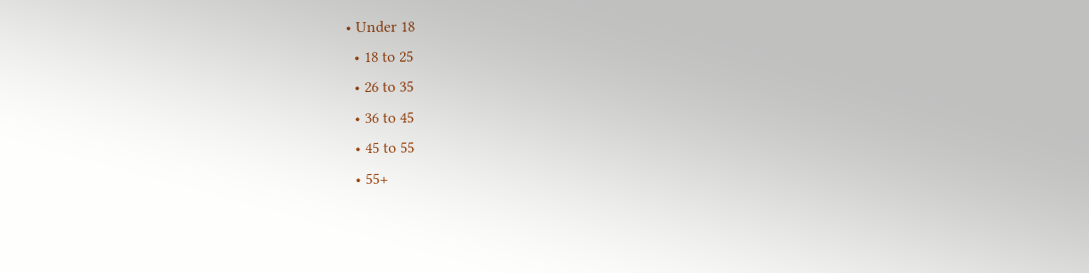• Under 18
  • 18 to 25
  • 26 to 35
  • 36 to 45
  • 45 to 55
  • 55+